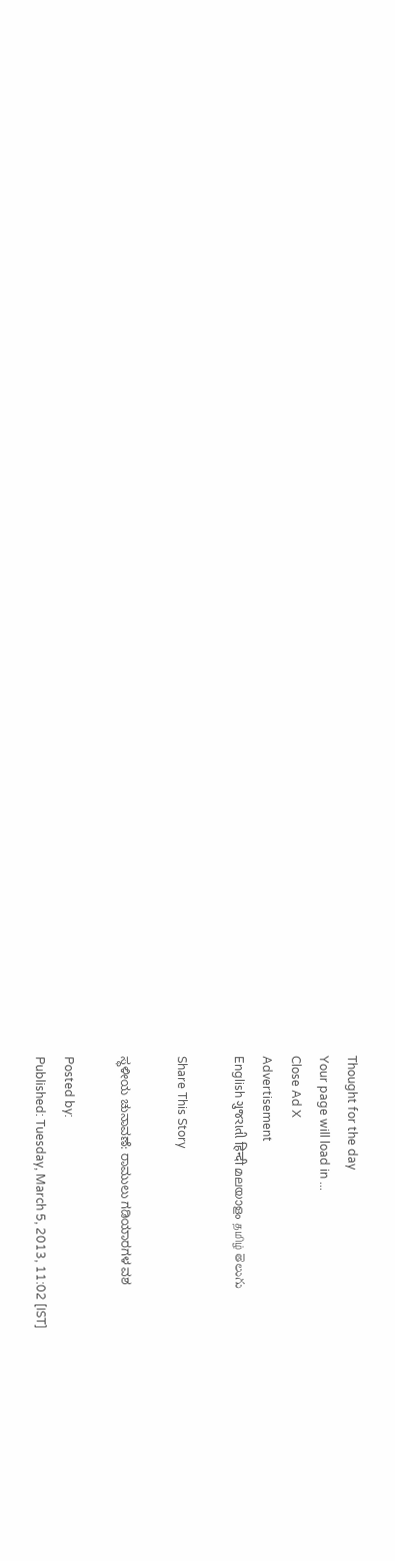Thought for the day
Your page will load in ...
Close Ad X
Advertisement
English ગુજરાતી हिन्दी മലയാളം தமிழ் తెలుగు

Share This Story

ಸ್ಥಳೀಯ ಚುನಾವಣೆ: ರಾಮುಲು ಗಡಿಯಾರಗಳ ವಶ

Posted by:
Published: Tuesday, March 5, 2013, 11:02 [IST]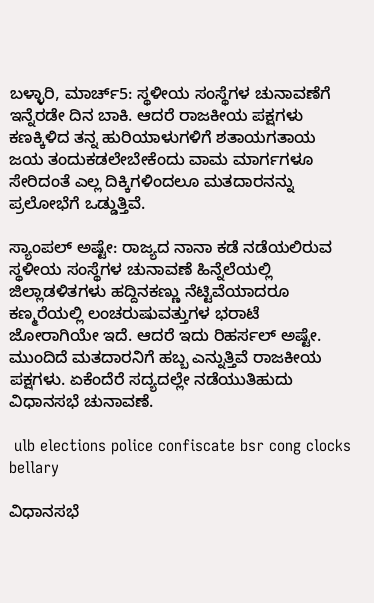ಬಳ್ಳಾರಿ‌, ಮಾರ್ಚ್5: ಸ್ಥಳೀಯ ಸಂಸ್ಥೆಗಳ ಚುನಾವಣೆಗೆ ಇನ್ನೆರಡೇ ದಿನ ಬಾಕಿ. ಆದರೆ ರಾಜಕೀಯ ಪಕ್ಷಗಳು ಕಣಕ್ಕಿಳಿದ ತನ್ನ ಹುರಿಯಾಳುಗಳಿಗೆ ಶತಾಯಗತಾಯ ಜಯ ತಂದುಕಡಲೇಬೇಕೆಂದು ವಾಮ ಮಾರ್ಗಗಳೂ ಸೇರಿದಂತೆ ಎಲ್ಲ ದಿಕ್ಕಿಗಳಿಂದಲೂ ಮತದಾರನನ್ನು ಪ್ರಲೋಭೆಗೆ ಒಡ್ಡುತ್ತಿವೆ.

ಸ್ಯಾಂಪಲ್ ಅಷ್ಟೇ: ರಾಜ್ಯದ ನಾನಾ ಕಡೆ ನಡೆಯಲಿರುವ ಸ್ಥಳೀಯ ಸಂಸ್ಥೆಗಳ ಚುನಾವಣೆ ಹಿನ್ನೆಲೆಯಲ್ಲಿ ಜಿಲ್ಲಾಡಳಿತಗಳು ಹದ್ದಿನಕಣ್ಣು ನೆಟ್ಟಿವೆಯಾದರೂ ಕಣ್ಮರೆಯಲ್ಲಿ ಲಂಚರುಷುವತ್ತುಗಳ ಭರಾಟೆ ಜೋರಾಗಿಯೇ ಇದೆ. ಆದರೆ ಇದು ರಿಹರ್ಸಲ್ ಅಷ್ಟೇ. ಮುಂದಿದೆ ಮತದಾರನಿಗೆ ಹಬ್ಬ ಎನ್ನುತ್ತಿವೆ ರಾಜಕೀಯ ಪಕ್ಷಗಳು. ಏಕೆಂದೆರೆ ಸದ್ಯದಲ್ಲೇ ನಡೆಯುತಿಹುದು ವಿಧಾನಸಭೆ ಚುನಾವಣೆ.

 ulb elections police confiscate bsr cong clocks bellary

ವಿಧಾನಸಭೆ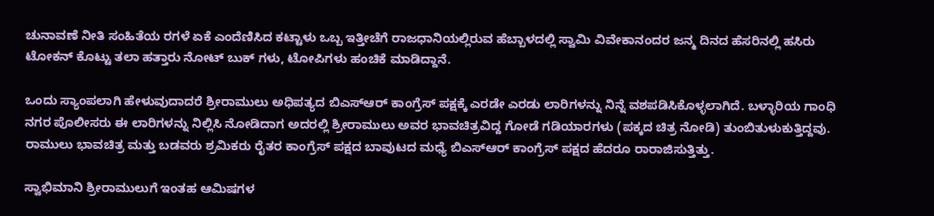ಚುನಾವಣೆ ನೀತಿ ಸಂಹಿತೆಯ ರಗಳೆ ಏಕೆ ಎಂದೆಣಿಸಿದ ಕಟ್ಟಾಳು ಒಬ್ಬ ಇತ್ತೀಚೆಗೆ ರಾಜಧಾನಿಯಲ್ಲಿರುವ ಹೆಬ್ಬಾಳದಲ್ಲಿ ಸ್ವಾಮಿ ವಿವೇಕಾನಂದರ ಜನ್ಮ ದಿನದ ಹೆಸರಿನಲ್ಲಿ ಹಸಿರು ಟೋಕನ್ ಕೊಟ್ಟು ತಲಾ ಹತ್ತಾರು ನೋಟ್ ಬುಕ್ ಗಳು, ಟೋಪಿಗಳು ಹಂಚಿಕೆ ಮಾಡಿದ್ದಾನೆ.

ಒಂದು ಸ್ಯಾಂಪಲಾಗಿ ಹೇಳುವುದಾದರೆ ಶ್ರೀರಾಮುಲು ಅಧಿಪತ್ಯದ ಬಿಎಸ್‌ಆರ್ ಕಾಂಗ್ರೆಸ್ ಪಕ್ಷಕ್ಕೆ ಎರಡೇ ಎರಡು ಲಾರಿಗಳನ್ನು ನಿನ್ನೆ ವಶಪಡಿಸಿಕೊಳ್ಳಲಾಗಿದೆ. ಬಳ್ಳಾರಿಯ ಗಾಂಧಿ ನಗರ ಪೊಲೀಸರು ಈ ಲಾರಿಗಳನ್ನು ನಿಲ್ಲಿಸಿ ನೋಡಿದಾಗ ಅದರಲ್ಲಿ ಶ್ರೀರಾಮುಲು ಅವರ ಭಾವಚಿತ್ರವಿದ್ದ ಗೋಡೆ ಗಡಿಯಾರಗಳು (ಪಕ್ಕದ ಚಿತ್ರ ನೋಡಿ) ತುಂಬಿತುಳುಕುತ್ತಿದ್ದವು. ರಾಮುಲು ಭಾವಚಿತ್ರ ಮತ್ತು ಬಡವರು ಶ್ರಮಿಕರು ರೈತರ ಕಾಂಗ್ರೆಸ್ ಪಕ್ಷದ ಬಾವುಟದ ಮಧ್ಯೆ ಬಿಎಸ್‌ಆರ್ ಕಾಂಗ್ರೆಸ್ ಪಕ್ಷದ ಹೆದರೂ ರಾರಾಜಿಸುತ್ತಿತ್ತು.

ಸ್ವಾಭಿಮಾನಿ ಶ್ರೀರಾಮುಲುಗೆ ಇಂತಹ ಆಮಿಷಗಳ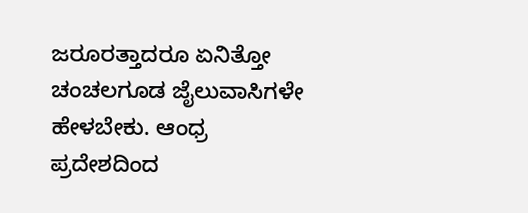ಜರೂರತ್ತಾದರೂ ಏನಿತ್ತೋ ಚಂಚಲಗೂಡ ಜೈಲುವಾಸಿಗಳೇ ಹೇಳಬೇಕು. ಆಂಧ್ರ ಪ್ರದೇಶದಿಂದ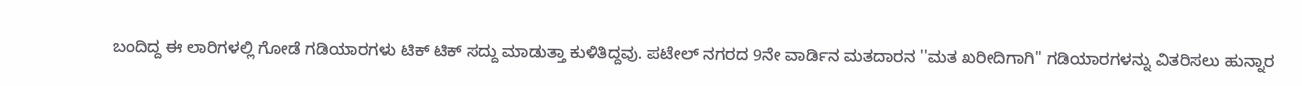ಬಂದಿದ್ದ ಈ ಲಾರಿಗಳಲ್ಲಿ ಗೋಡೆ ಗಡಿಯಾರಗಳು ಟಿಕ್ ಟಿಕ್ ಸದ್ದು ಮಾಡುತ್ತಾ ಕುಳಿತಿದ್ದವು. ಪಟೇಲ್ ನಗರದ 9ನೇ ವಾರ್ಡಿನ ಮತದಾರನ ''ಮತ ಖರೀದಿಗಾಗಿ'' ಗಡಿಯಾರಗಳನ್ನು ವಿತರಿಸಲು ಹುನ್ನಾರ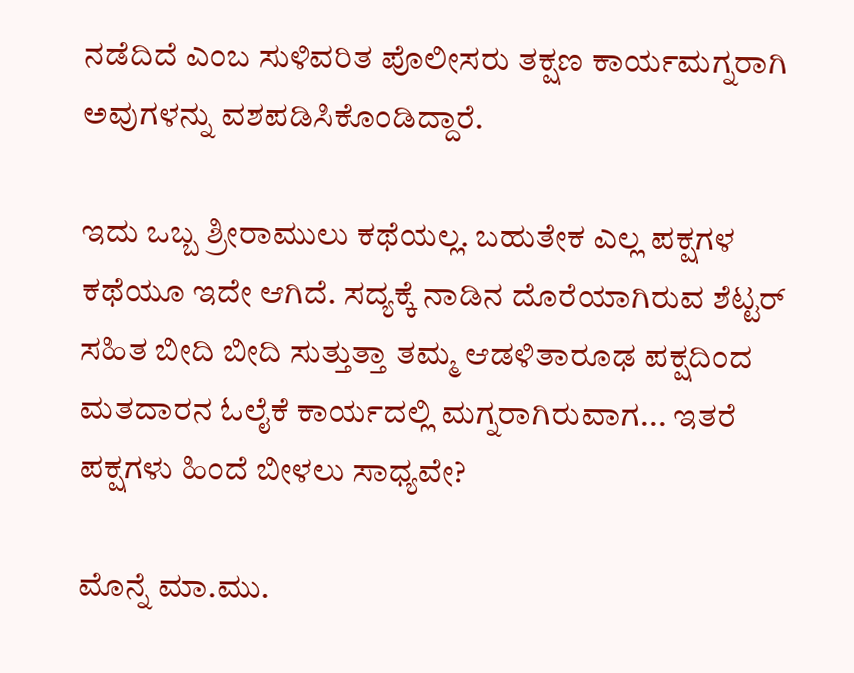ನಡೆದಿದೆ ಎಂಬ ಸುಳಿವರಿತ ಪೊಲೀಸರು ತಕ್ಷಣ ಕಾರ್ಯಮಗ್ನರಾಗಿ ಅವುಗಳನ್ನು ವಶಪಡಿಸಿಕೊಂಡಿದ್ದಾರೆ.

ಇದು ಒಬ್ಬ ಶ್ರೀರಾಮುಲು ಕಥೆಯಲ್ಲ. ಬಹುತೇಕ ಎಲ್ಲ ಪಕ್ಷಗಳ ಕಥೆಯೂ ಇದೇ ಆಗಿದೆ. ಸದ್ಯಕ್ಕೆ ನಾಡಿನ ದೊರೆಯಾಗಿರುವ ಶೆಟ್ಟರ್ ಸಹಿತ ಬೀದಿ ಬೀದಿ ಸುತ್ತುತ್ತಾ ತಮ್ಮ ಆಡಳಿತಾರೂಢ ಪಕ್ಷದಿಂದ ಮತದಾರನ ಓಲೈಕೆ ಕಾರ್ಯದಲ್ಲಿ ಮಗ್ನರಾಗಿರುವಾಗ... ಇತರೆ ಪಕ್ಷಗಳು ಹಿಂದೆ ಬೀಳಲು ಸಾಧ್ಯವೇ?

ಮೊನ್ನೆ ಮಾ.ಮು.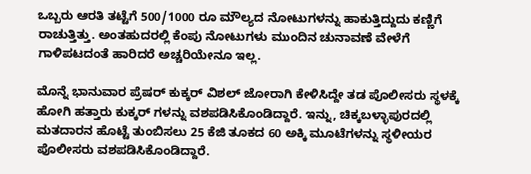ಒಬ್ಬರು ಆರತಿ ತಟ್ಟೆಗೆ 500/1000 ರೂ ಮೌಲ್ಯದ ನೋಟುಗಳನ್ನು ಹಾಕುತ್ತಿದ್ದುದು ಕಣ್ಣಿಗೆ ರಾಚುತ್ತಿತ್ತು. ಅಂತಹುದರಲ್ಲಿ ಕೆಂಪು ನೋಟುಗಳು ಮುಂದಿನ ಚುನಾವಣೆ ವೇಳೆಗೆ ಗಾಳಿಪಟದಂತೆ ಹಾರಿದರೆ ಅಚ್ಚರಿಯೇನೂ ಇಲ್ಲ.

ಮೊನ್ನೆ ಭಾನುವಾರ ಪ್ರೆಷರ್ ಕುಕ್ಕರ್ ವಿಶಲ್ ಜೋರಾಗಿ ಕೇಳಿಸಿದ್ದೇ ತಡ ಪೊಲೀಸರು ಸ್ಥಳಕ್ಕೆ ಹೋಗಿ ಹತ್ತಾರು ಕುಕ್ಕರ್ ಗಳನ್ನು ವಶಪಡಿಸಿಕೊಂಡಿದ್ದಾರೆ. ಇನ್ನು, ಚಿಕ್ಕಬಳ್ಳಾಪುರದಲ್ಲಿ ಮತದಾರನ ಹೊಟ್ಟೆ ತುಂಬಿಸಲು 25 ಕೆಜಿ ತೂಕದ 60 ಅಕ್ಕಿ ಮೂಟೆಗಳನ್ನು ಸ್ಥಳೀಯರ ಪೊಲೀಸರು ವಶಪಡಿಸಿಕೊಂಡಿದ್ದಾರೆ.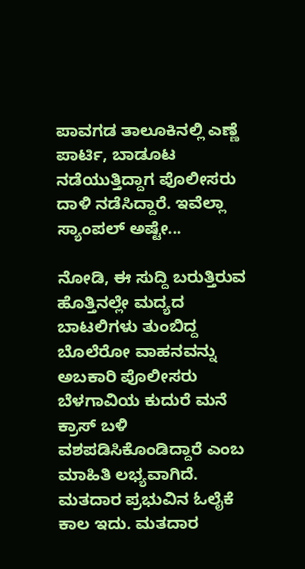ಪಾವಗಡ ತಾಲೂಕಿನಲ್ಲಿ ಎಣ್ಣೆ ಪಾರ್ಟಿ, ಬಾಡೂಟ ನಡೆಯುತ್ತಿದ್ದಾಗ ಪೊಲೀಸರು ದಾಳಿ ನಡೆಸಿದ್ದಾರೆ. ಇವೆಲ್ಲಾ ಸ್ಯಾಂಪಲ್ ಅಷ್ಟೇ...

ನೋಡಿ, ಈ ಸುದ್ದಿ ಬರುತ್ತಿರುವ ಹೊತ್ತಿನಲ್ಲೇ ಮದ್ಯದ ಬಾಟಲಿಗಳು ತುಂಬಿದ್ದ ಬೊಲೆರೋ ವಾಹನವನ್ನು ಅಬಕಾರಿ ಪೊಲೀಸರು ಬೆಳಗಾವಿಯ ಕುದುರೆ ಮನೆ ಕ್ರಾಸ್ ಬಳಿ ವಶಪಡಿಸಿಕೊಂಡಿದ್ದಾರೆ ಎಂಬ ಮಾಹಿತಿ ಲಭ್ಯವಾಗಿದೆ. ಮತದಾರ ಪ್ರಭುವಿನ ಓಲೈಕೆ ಕಾಲ ಇದು. ಮತದಾರ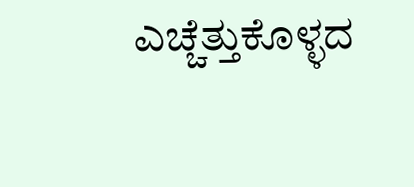ಎಚ್ಚೆತ್ತುಕೊಳ್ಳದ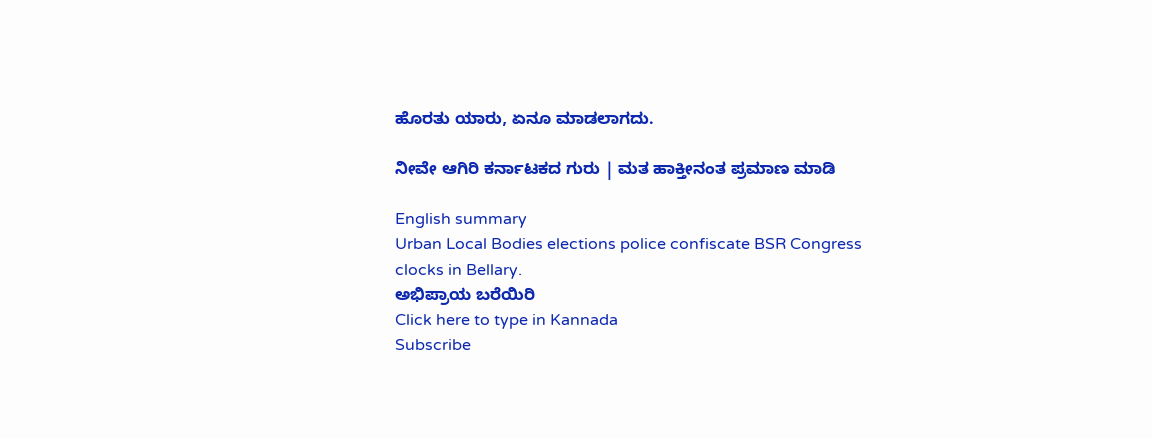ಹೊರತು ಯಾರು, ಏನೂ ಮಾಡಲಾಗದು.

ನೀವೇ ಆಗಿರಿ ಕರ್ನಾಟಕದ ಗುರು | ಮತ ಹಾಕ್ತೀನಂತ ಪ್ರಮಾಣ ಮಾಡಿ

English summary
Urban Local Bodies elections police confiscate BSR Congress clocks in Bellary.
ಅಭಿಪ್ರಾಯ ಬರೆಯಿರಿ
Click here to type in Kannada
Subscribe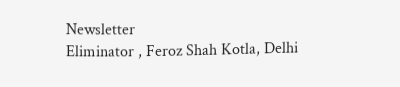Newsletter
Eliminator , Feroz Shah Kotla, Delhi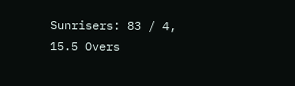Sunrisers: 83 / 4, 15.5 Overs